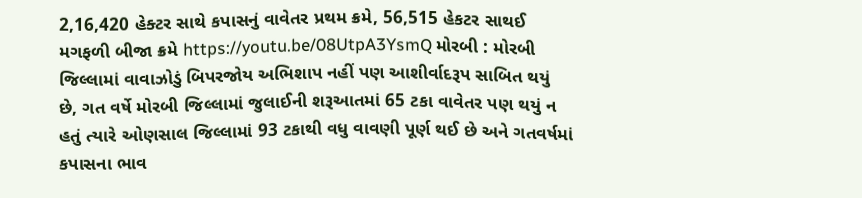2,16,420 હેક્ટર સાથે કપાસનું વાવેતર પ્રથમ ક્રમે, 56,515 હેકટર સાથઈ મગફળી બીજા ક્રમે https://youtu.be/08UtpA3YsmQ મોરબી : મોરબી જિલ્લામાં વાવાઝોડું બિપરજોય અભિશાપ નહીં પણ આશીર્વાદરૂપ સાબિત થયું છે, ગત વર્ષે મોરબી જિલ્લામાં જુલાઈની શરૂઆતમાં 65 ટકા વાવેતર પણ થયું ન હતું ત્યારે ઓણસાલ જિલ્લામાં 93 ટકાથી વધુ વાવણી પૂર્ણ થઈ છે અને ગતવર્ષમાં કપાસના ભાવ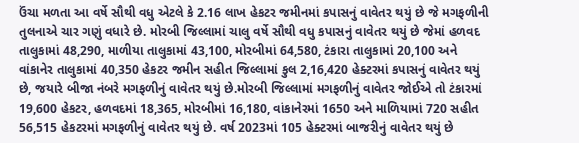ઉંચા મળતા આ વર્ષે સૌથી વધુ એટલે કે 2.16 લાખ હેકટર જમીનમાં કપાસનું વાવેતર થયું છે જે મગફળીની તુલનાએ ચાર ગણું વધારે છે. મોરબી જિલ્લામાં ચાલુ વર્ષે સૌથી વધુ કપાસનું વાવેતર થયું છે જેમાં હળવદ તાલુકામાં 48,290, માળીયા તાલુકામાં 43,100, મોરબીમાં 64,580, ટંકારા તાલુકામાં 20,100 અને વાંકાનેર તાલુકામાં 40,350 હેકટર જમીન સહીત જિલ્લામાં કુલ 2,16,420 હેક્ટરમાં કપાસનું વાવેતર થયું છે, જયારે બીજા નંબરે મગફળીનું વાવેતર થયું છે.મોરબી જિલ્લામાં મગફળીનું વાવેતર જોઈએ તો ટંકારમાં 19,600 હેકટર, હળવદમાં 18,365, મોરબીમાં 16,180, વાંકાનેરમાં 1650 અને માળિયામાં 720 સહીત 56,515 હેકટરમાં મગફળીનું વાવેતર થયું છે. વર્ષ 2023માં 105 હેક્ટરમાં બાજરીનું વાવેતર થયું છે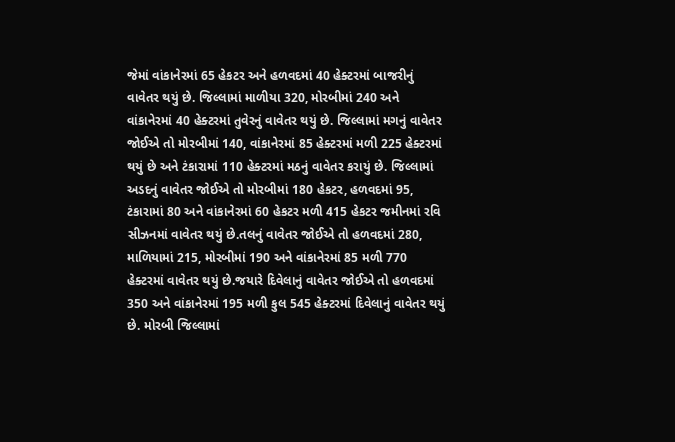જેમાં વાંકાનેરમાં 65 હેકટર અને હળવદમાં 40 હેક્ટરમાં બાજરીનું વાવેતર થયું છે. જિલ્લામાં માળીયા 320, મોરબીમાં 240 અને વાંકાનેરમાં 40 હેક્ટરમાં તુવેરનું વાવેતર થયું છે. જિલ્લામાં મગનું વાવેતર જોઈએ તો મોરબીમાં 140, વાંકાનેરમાં 85 હેક્ટરમાં મળી 225 હેક્ટરમાં થયું છે અને ટંકારામાં 110 હેક્ટરમાં મઠનું વાવેતર કરાયું છે. જિલ્લામાં અડદનું વાવેતર જોઈએ તો મોરબીમાં 180 હેકટર, હળવદમાં 95, ટંકારામાં 80 અને વાંકાનેરમાં 60 હેકટર મળી 415 હેકટર જમીનમાં રવિ સીઝનમાં વાવેતર થયું છે.તલનું વાવેતર જોઈએ તો હળવદમાં 280, માળિયામાં 215, મોરબીમાં 190 અને વાંકાનેરમાં 85 મળી 770 હેક્ટરમાં વાવેતર થયું છે.જયારે દિવેલાનું વાવેતર જોઈએ તો હળવદમાં 350 અને વાંકાનેરમાં 195 મળી કુલ 545 હેક્ટરમાં દિવેલાનું વાવેતર થયું છે. મોરબી જિલ્લામાં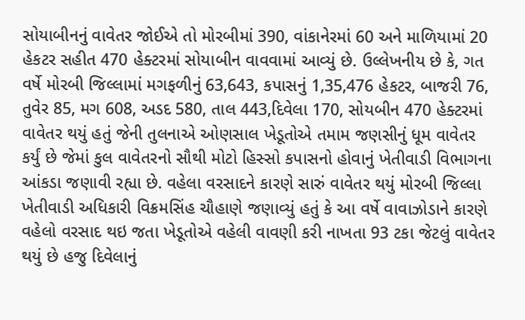સોયાબીનનું વાવેતર જોઈએ તો મોરબીમાં 390, વાંકાનેરમાં 60 અને માળિયામાં 20 હેકટર સહીત 470 હેક્ટરમાં સોયાબીન વાવવામાં આવ્યું છે. ઉલ્લેખનીય છે કે, ગત વર્ષે મોરબી જિલ્લામાં મગફળીનું 63,643, કપાસનું 1,35,476 હેકટર, બાજરી 76, તુવેર 85, મગ 608, અડદ 580, તાલ 443,દિવેલા 170, સોયબીન 470 હેક્ટરમાં વાવેતર થયું હતું જેની તુલનાએ ઓણસાલ ખેડૂતોએ તમામ જણસીનું ધૂમ વાવેતર કર્યું છે જેમાં કુલ વાવેતરનો સૌથી મોટો હિસ્સો કપાસનો હોવાનું ખેતીવાડી વિભાગના આંકડા જણાવી રહ્યા છે. વહેલા વરસાદને કારણે સારું વાવેતર થયું મોરબી જિલ્લા ખેતીવાડી અધિકારી વિક્રમસિંહ ચૌહાણે જણાવ્યું હતું કે આ વર્ષે વાવાઝોડાને કારણે વહેલો વરસાદ થઇ જતા ખેડૂતોએ વહેલી વાવણી કરી નાખતા 93 ટકા જેટલું વાવેતર થયું છે હજુ દિવેલાનું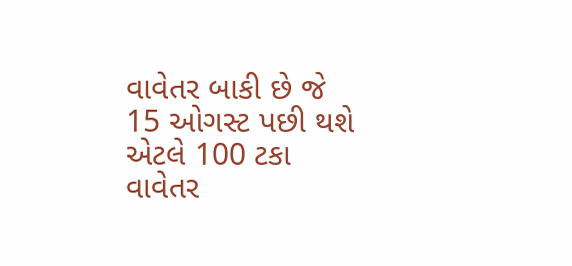વાવેતર બાકી છે જે 15 ઓગસ્ટ પછી થશે એટલે 100 ટકા વાવેતર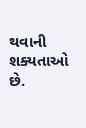થવાની શક્યતાઓ છે.